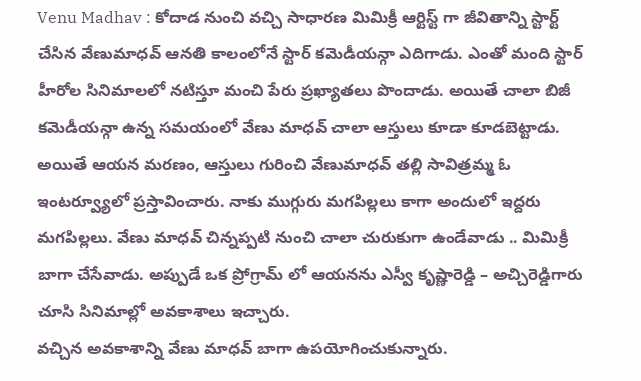Venu Madhav : కోదాడ నుంచి వచ్చి సాధారణ మిమిక్రీ ఆర్టిస్ట్ గా జీవితాన్ని స్టార్ట్ చేసిన వేణుమాధవ్ ఆనతి కాలంలోనే స్టార్ కమెడీయన్గా ఎదిగాడు. ఎంతో మంది స్టార్ హీరోల సినిమాలలో నటిస్తూ మంచి పేరు ప్రఖ్యాతలు పొందాడు. అయితే చాలా బిజీ కమెడీయన్గా ఉన్న సమయంలో వేణు మాధవ్ చాలా ఆస్తులు కూడా కూడబెట్టాడు. అయితే ఆయన మరణం, ఆస్తులు గురించి వేణుమాధవ్ తల్లి సావిత్రమ్మ ఓ ఇంటర్వ్యూలో ప్రస్తావించారు. నాకు ముగ్గురు మగపిల్లలు కాగా అందులో ఇద్దరు మగపిల్లలు. వేణు మాధవ్ చిన్నప్పటి నుంచి చాలా చురుకుగా ఉండేవాడు .. మిమిక్రీ బాగా చేసేవాడు. అప్పుడే ఒక ప్రోగ్రామ్ లో ఆయనను ఎస్వీ కృష్ణారెడ్డి – అచ్చిరెడ్డిగారు చూసి సినిమాల్లో అవకాశాలు ఇచ్చారు.
వచ్చిన అవకాశాన్ని వేణు మాధవ్ బాగా ఉపయోగించుకున్నారు.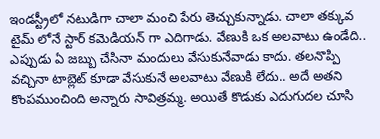ఇండస్ట్రీలో నటుడిగా చాలా మంచి పేరు తెచ్చుకున్నాడు. చాలా తక్కువ టైమ్ లోనే స్టార్ కమెడియన్ గా ఎదిగాడు. వేణుకి ఒక అలవాటు ఉండేది.. ఎప్పుడు ఏ జబ్బు చేసినా మందులు వేసుకునేవాడు కాదు. తలనొప్పి వచ్చినా టాబ్లెట్ కూడా వేసుకునే అలవాటు వేణుకి లేదు.. అదే అతని కొంపముంచింది అన్నారు సావిత్రమ్మ. అయితే కొడుకు ఎదుగుదల చూసి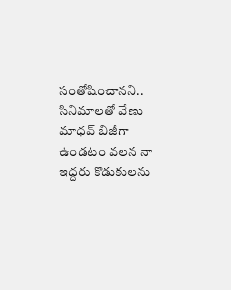సంతోషించానని.. సినిమాలతో వేణు మాధవ్ బిజీగా ఉండటం వలన నా ఇద్దరు కొడుకులను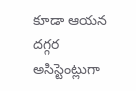కూడా ఆయన దగ్గర అసిస్టెంట్లుగా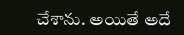చేశాను. అయితే అదే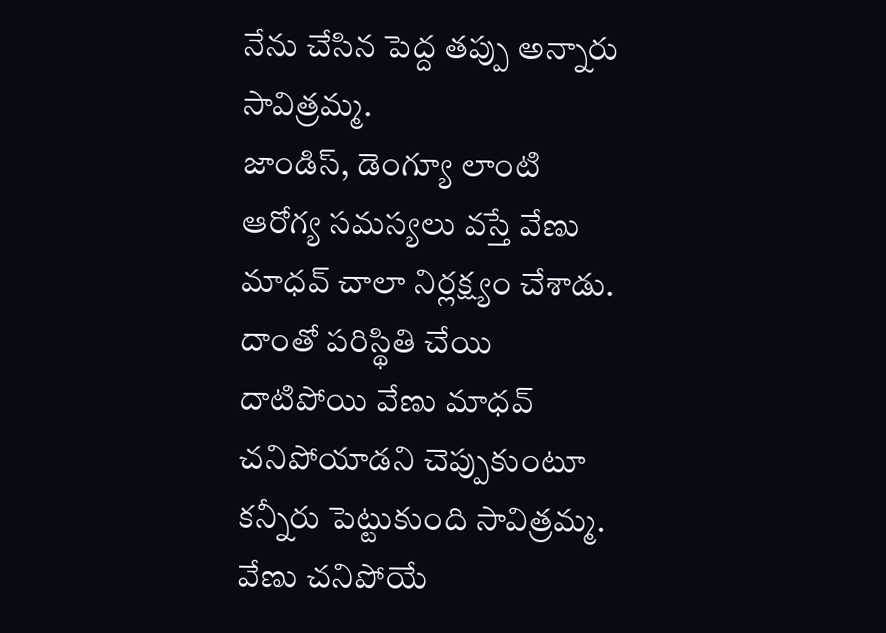నేను చేసిన పెద్ద తప్పు అన్నారు సావిత్రమ్మ.
జాండిస్, డెంగ్యూ లాంటి ఆరోగ్య సమస్యలు వస్తే వేణు మాధవ్ చాలా నిర్లక్ష్యం చేశాడు. దాంతో పరిస్థితి చేయి దాటిపోయి వేణు మాధవ్ చనిపోయాడని చెప్పుకుంటూ కన్నీరు పెట్టుకుంది సావిత్రమ్మ. వేణు చనిపోయే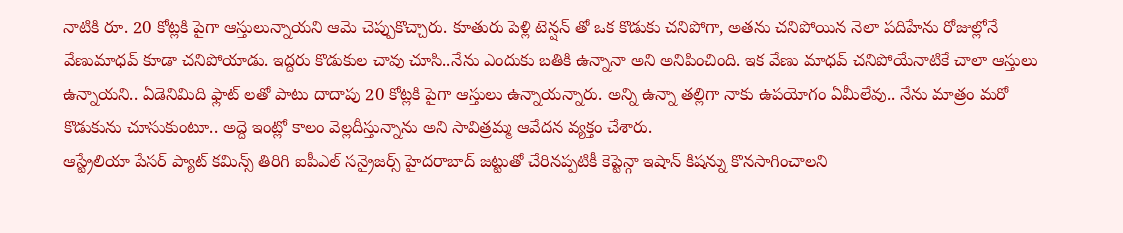నాటికి రూ. 20 కోట్లకి పైగా ఆస్తులున్నాయని ఆమె చెప్పుకొచ్చారు. కూతురు పెళ్లి టెన్షన్ తో ఒక కొడుకు చనిపోగా, అతను చనిపోయిన నెలా పదిహేను రోజుల్లోనే వేణుమాధవ్ కూడా చనిపోయాడు. ఇద్దరు కొడుకుల చావు చూసి..నేను ఎందుకు బతికి ఉన్నానా అని అనిపించింది. ఇక వేణు మాధవ్ చనిపోయేనాటికే చాలా ఆస్తులు ఉన్నాయని.. ఏడెనిమిది ఫ్లాట్ లతో పాటు దాదాపు 20 కోట్లకి పైగా ఆస్తులు ఉన్నాయన్నారు. అన్ని ఉన్నా తల్లిగా నాకు ఉపయోగం ఏమీలేవు.. నేను మాత్రం మరో కొడుకును చూసుకుంటూ.. అద్దె ఇంట్లో కాలం వెల్లదీస్తున్నాను అని సావిత్రమ్మ ఆవేదన వ్యక్తం చేశారు.
ఆస్ట్రేలియా పేసర్ ప్యాట్ కమిన్స్ తిరిగి ఐపీఎల్ సన్రైజర్స్ హైదరాబాద్ జట్టుతో చేరినప్పటికీ కెప్టెన్గా ఇషాన్ కిషన్ను కొనసాగించాలని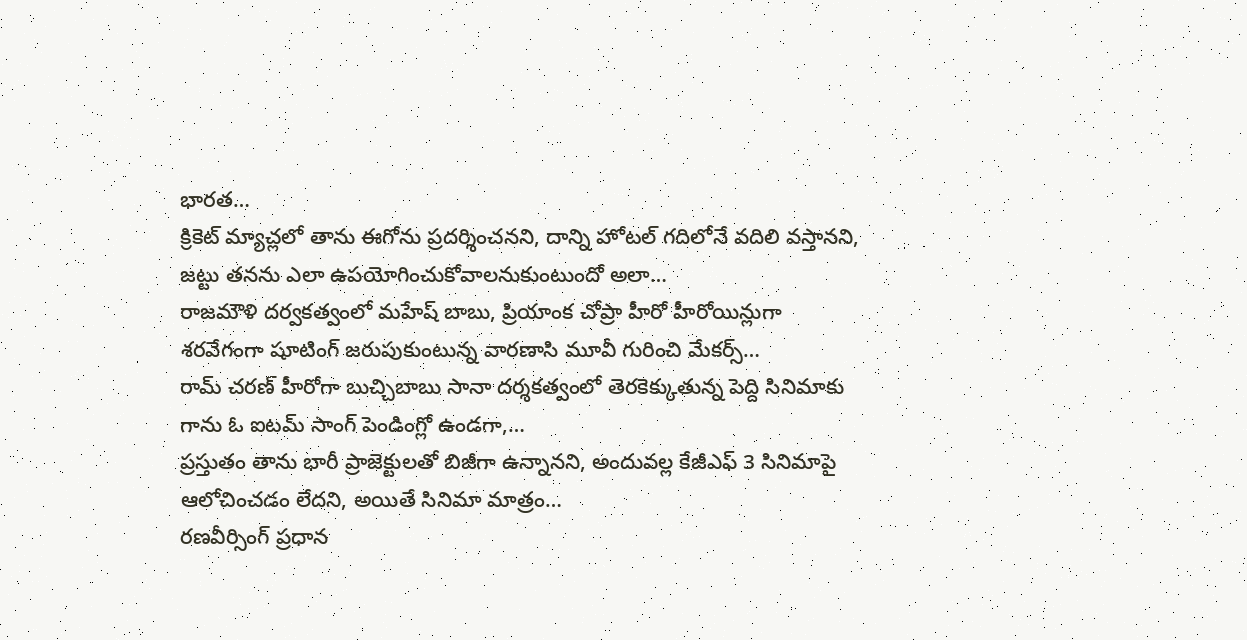భారత…
క్రికెట్ మ్యాచ్లలో తాను ఈగోను ప్రదర్శించనని, దాన్ని హోటల్ గదిలోనే వదిలి వస్తానని, జట్టు తనను ఎలా ఉపయోగించుకోవాలనుకుంటుందో అలా…
రాజమౌళి దర్వకత్వంలో మహేష్ బాబు, ప్రియాంక చోప్రా హీరో హీరోయిన్లుగా శరవేగంగా షూటింగ్ జరుపుకుంటున్న వారణాసి మూవీ గురించి మేకర్స్…
రామ్ చరణ్ హీరోగా బుచ్చిబాబు సానా దర్శకత్వంలో తెరకెక్కుతున్న పెద్ది సినిమాకు గాను ఓ ఐటమ్ సాంగ్ పెండింగ్లో ఉండగా,…
ప్రస్తుతం తాను భారీ ప్రాజెక్టులతో బిజీగా ఉన్నానని, అందువల్ల కేజీఎఫ్ 3 సినిమాపై ఆలోచించడం లేదని, అయితే సినిమా మాత్రం…
రణవీర్సింగ్ ప్రధాన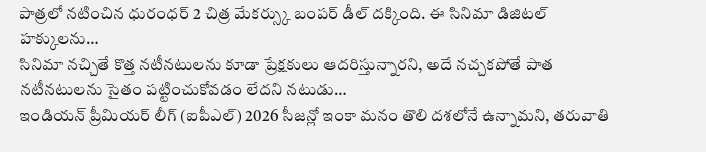పాత్రలో నటించిన ధురంధర్ 2 చిత్ర మేకర్స్కు బంపర్ డీల్ దక్కింది. ఈ సినిమా డిజిటల్ హక్కులను…
సినిమా నచ్చితే కొత్త నటీనటులను కూడా ప్రేక్షకులు ఆదరిస్తున్నారని, అదే నచ్చకపోతే పాత నటీనటులను సైతం పట్టించుకోవడం లేదని నటుడు…
ఇండియన్ ప్రీమియర్ లీగ్ (ఐపీఎల్) 2026 సీజన్లో ఇంకా మనం తొలి దశలోనే ఉన్నామని, తరువాతి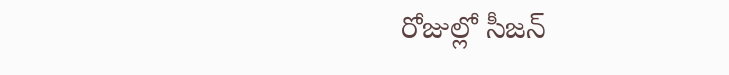రోజుల్లో సీజన్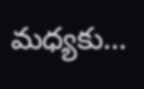మధ్యకు…